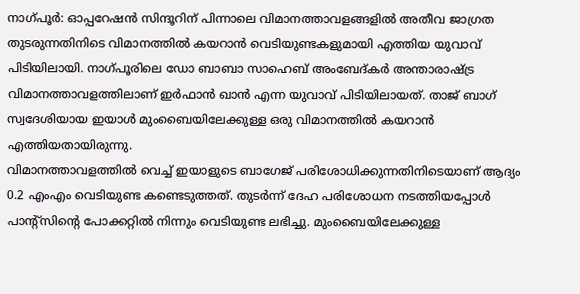നാഗ്പൂർ: ഓപ്പറേഷൻ സിന്ദൂറിന് പിന്നാലെ വിമാനത്താവളങ്ങളിൽ അതീവ ജാഗ്രത തുടരുന്നതിനിടെ വിമാനത്തിൽ കയറാൻ വെടിയുണ്ടകളുമായി എത്തിയ യുവാവ് പിടിയിലായി. നാഗ്പൂരിലെ ഡോ ബാബാ സാഹെബ് അംബേദ്കർ അന്താരാഷ്ട്ര വിമാനത്താവളത്തിലാണ് ഇർഫാൻ ഖാൻ എന്ന യുവാവ് പിടിയിലായത്. താജ് ബാഗ് സ്വദേശിയായ ഇയാൾ മുംബൈയിലേക്കുള്ള ഒരു വിമാനത്തിൽ കയറാൻ എത്തിയതായിരുന്നു.
വിമാനത്താവളത്തിൽ വെച്ച് ഇയാളുടെ ബാഗേജ് പരിശോധിക്കുന്നതിനിടെയാണ് ആദ്യം 0.2 എംഎം വെടിയുണ്ട കണ്ടെടുത്തത്. തുടർന്ന് ദേഹ പരിശോധന നടത്തിയപ്പോൾ പാന്റ്സിന്റെ പോക്കറ്റിൽ നിന്നും വെടിയുണ്ട ലഭിച്ചു. മുംബൈയിലേക്കുള്ള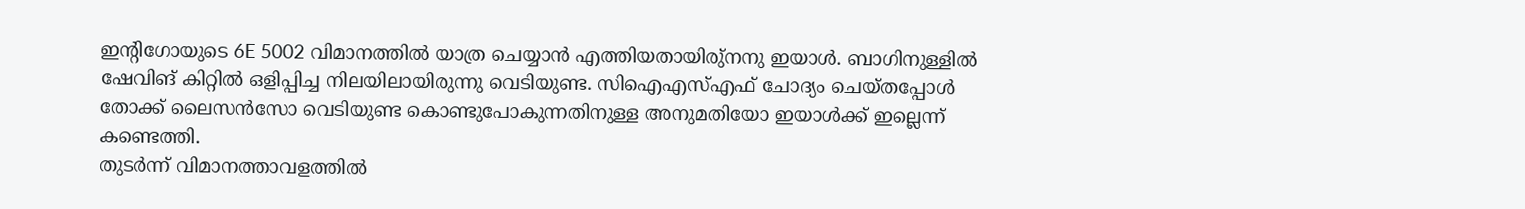ഇന്റിഗോയുടെ 6E 5002 വിമാനത്തിൽ യാത്ര ചെയ്യാൻ എത്തിയതായിരു്നനു ഇയാൾ. ബാഗിനുള്ളിൽ ഷേവിങ് കിറ്റിൽ ഒളിപ്പിച്ച നിലയിലായിരുന്നു വെടിയുണ്ട. സിഐഎസ്എഫ് ചോദ്യം ചെയ്തപ്പോൾ തോക്ക് ലൈസൻസോ വെടിയുണ്ട കൊണ്ടുപോകുന്നതിനുള്ള അനുമതിയോ ഇയാൾക്ക് ഇല്ലെന്ന് കണ്ടെത്തി.
തുടർന്ന് വിമാനത്താവളത്തിൽ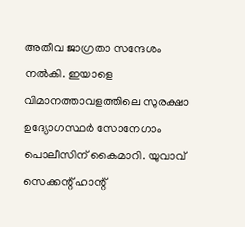അതീവ ജാഗ്രതാ സന്ദേശം നൽകി. ഇയാളെ വിമാനത്താവളത്തിലെ സുരക്ഷാ ഉദ്യോഗസ്ഥർ സോനേഗാം പൊലീസിന് കൈമാറി. യുവാവ് സെക്കന്റ് ഹാന്റ്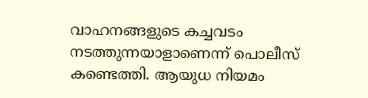വാഹനങ്ങളുടെ കച്ചവടം നടത്തുന്നയാളാണെന്ന് പൊലീസ് കണ്ടെത്തി. ആയുധ നിയമം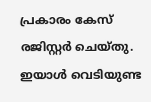പ്രകാരം കേസ് രജിസ്റ്റർ ചെയ്തു. ഇയാൾ വെടിയുണ്ട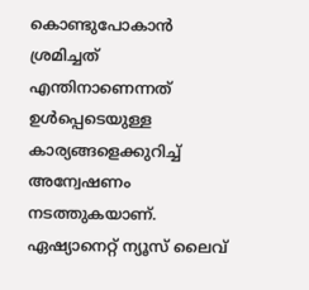കൊണ്ടുപോകാൻ ശ്രമിച്ചത് എന്തിനാണെന്നത് ഉൾപ്പെടെയുള്ള കാര്യങ്ങളെക്കുറിച്ച് അന്വേഷണം നടത്തുകയാണ്.
ഏഷ്യാനെറ്റ് ന്യൂസ് ലൈവ്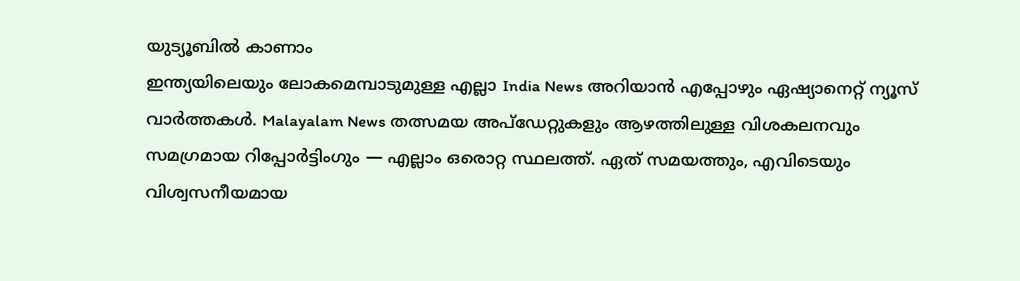യുട്യൂബിൽ കാണാം
ഇന്ത്യയിലെയും ലോകമെമ്പാടുമുള്ള എല്ലാ India News അറിയാൻ എപ്പോഴും ഏഷ്യാനെറ്റ് ന്യൂസ് വാർത്തകൾ. Malayalam News തത്സമയ അപ്ഡേറ്റുകളും ആഴത്തിലുള്ള വിശകലനവും സമഗ്രമായ റിപ്പോർട്ടിംഗും — എല്ലാം ഒരൊറ്റ സ്ഥലത്ത്. ഏത് സമയത്തും, എവിടെയും വിശ്വസനീയമായ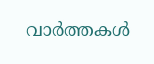വാർത്തകൾ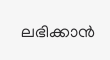ലഭിക്കാൻ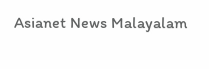Asianet News Malayalam